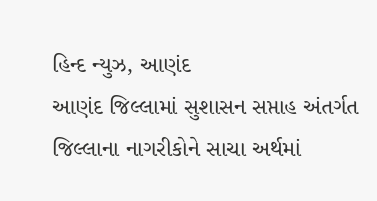હિન્દ ન્યુઝ, આણંદ
આણંદ જિલ્લામાં સુશાસન સપ્તાહ અંતર્ગત જિલ્લાના નાગરીકોને સાચા અર્થમાં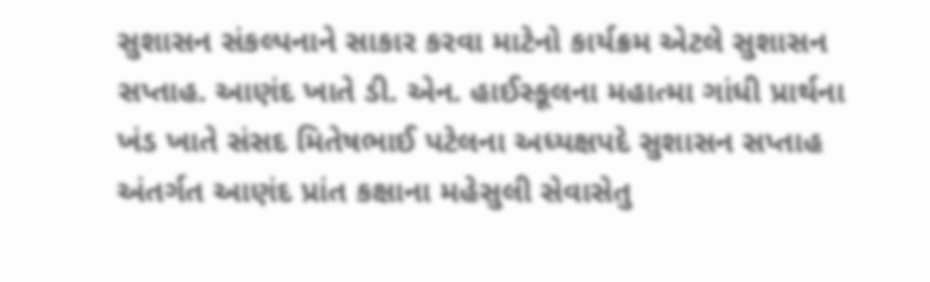સુશાસન સંકલ્પનાને સાકાર કરવા માટેનો કાર્યક્રમ એટલે સુશાસન સપ્તાહ. આણંદ ખાતે ડી. એન. હાઈસ્કૂલના મહાત્મા ગાંધી પ્રાર્થના ખંડ ખાતે સંસદ મિતેષભાઈ પટેલના અધ્યક્ષપદે સુશાસન સપ્તાહ અંતર્ગત આણંદ પ્રાંત કક્ષાના મહેસુલી સેવાસેતુ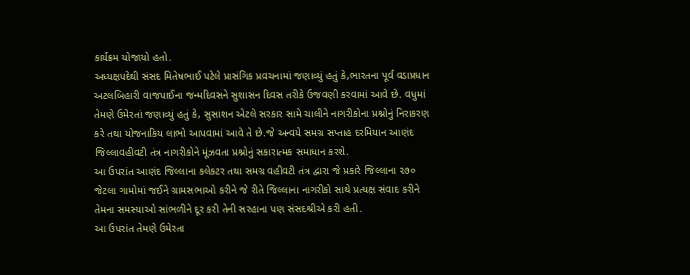કાર્યક્રમ યોજાયો હતો.
અધ્યક્ષપદેથી સંસદ મિતેષભાઈ પટેલે પ્રાસંગિક પ્રવચનામાં જણાવ્યું હતું કે,ભારતના પૂર્વ વડાપ્રધાન અટલબિહારી વાજપાઈના જન્મદિવસને સુશાસન દિવસ તરીકે ઉજવણી કરવામાં આવે છે. વધુમાં તેમણે ઉમેરતાં જણાવ્યું હતું કે, સુસાશન એટલે સરકાર સામે ચાલીને નાગરીકોના પ્રશ્નોનું નિરાકરણ કરે તથા યોજનાકિય લાભો આપવામાં આવે તે છે.જે અન્વયે સમગ્ર સપ્તાહ દરમિયાન આણંદ જિલ્લાવહીવટી તંત્ર નાગરીકોને મૂંઝવતા પ્રશ્નોનું સકારાત્મક સમાધાન કરશે.
આ ઉપરાંત આણંદ જિલ્લાના કલેકટર તથા સમગ્ર વહીવટી તંત્ર દ્વારા જે પ્રકારે જિલ્લાના ૨૭૦ જેટલા ગામોમાં જઈને ગ્રામસભાઓ કરીને જે રીતે જિલ્લાના નાગરીકો સાથે પ્રત્યક્ષ સંવાદ કરીને તેમના સમસ્યાઓ સાંભળીને દૂર કરી તેની સરહાના પણ સંસદશ્રીએ કરી હતી.
આ ઉપરાંત તેમણે ઉમેરતા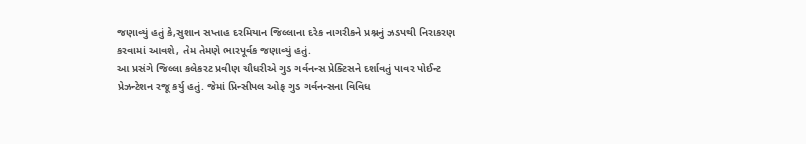જણાવ્યું હતું કે,સુશાન સપ્તાહ દરમિયાન જિલ્લાના દરેક નાગરીકને પ્રશ્નનું ઝડપથી નિરાકરણ કરવામાં આવશે, તેમ તેમણે ભારપૂર્વક જણાવ્યું હતું.
આ પ્રસંગે જિલ્લા કલેકરટ પ્રવીણ ચૌધરીએ ગુડ ગર્વનન્સ પ્રેક્ટિસને દર્શાવતું પાવર પોઈન્ટ પ્રેઝન્ટેશન રજૂ કર્યુ હતું. જેમાં પ્રિન્સીપલ ઓફ ગુડ ગર્વનન્સના વિવિધ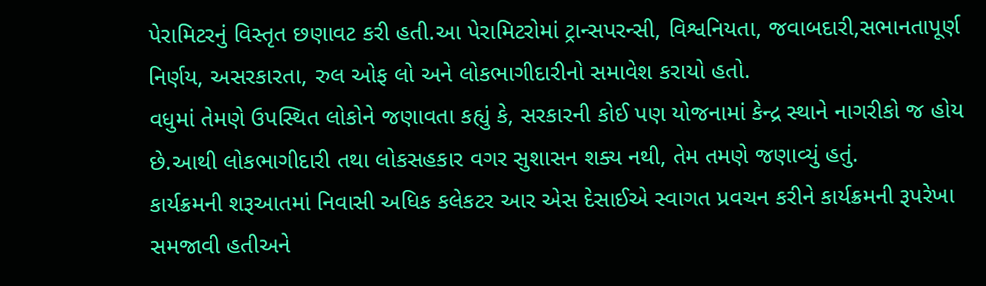પેરામિટરનું વિસ્તૃત છણાવટ કરી હતી.આ પેરામિટરોમાં ટ્રાન્સપરન્સી, વિશ્વનિયતા, જવાબદારી,સભાનતાપૂર્ણ નિર્ણય, અસરકારતા, રુલ ઓફ લો અને લોકભાગીદારીનો સમાવેશ કરાયો હતો.
વધુમાં તેમણે ઉપસ્થિત લોકોને જણાવતા કહ્યું કે, સરકારની કોઈ પણ યોજનામાં કેન્દ્ર સ્થાને નાગરીકો જ હોય છે.આથી લોકભાગીદારી તથા લોકસહકાર વગર સુશાસન શક્ય નથી, તેમ તમણે જણાવ્યું હતું.
કાર્યક્રમની શરૂઆતમાં નિવાસી અધિક કલેકટર આર એસ દેસાઈએ સ્વાગત પ્રવચન કરીને કાર્યક્રમની રૂપરેખા સમજાવી હતીઅને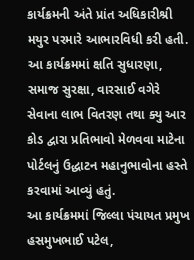કાર્યક્રમની અંતે પ્રાંત અધિકારીશ્રી મયુર પરમારે આભારવિધી કરી હતી.
આ કાર્યક્રમમાં ક્ષતિ સુધારણા, સમાજ સુરક્ષા, વારસાઈ વગેરે સેવાના લાભ વિતરણ તથા ક્યુ આર કોડ દ્વારા પ્રતિભાવો મેળવવા માટેના પોર્ટલનું ઉદ્ધાટન મહાનુભાવોના હસ્તે કરવામાં આવ્યું હતું.
આ કાર્યક્રમમાં જિલ્લા પંચાયત પ્રમુખ હસમુખભાઈ પટેલ,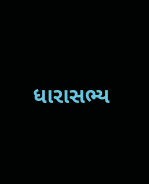ધારાસભ્ય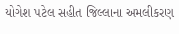યોગેશ પટેલ સહીત જિલ્લાના અમલીકરણ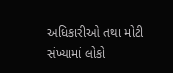અધિકારીઓ તથા મોટી સંખ્યામાં લોકો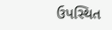ઉપસ્થિત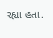રહ્યા હતા.